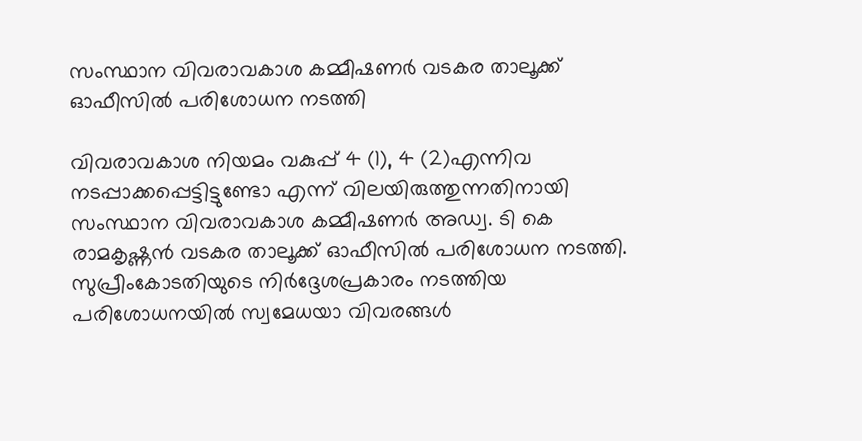സംസ്ഥാന വിവരാവകാശ കമ്മീഷണര്‍ വടകര താലൂക്ക് ഓഫീസില്‍ പരിശോധന നടത്തി

വിവരാവകാശ നിയമം വകുപ്പ് 4 (1), 4 (2)എന്നിവ നടപ്പാക്കപ്പെട്ടിട്ടുണ്ടോ എന്ന് വിലയിരുത്തുന്നതിനായി സംസ്ഥാന വിവരാവകാശ കമ്മീഷണര്‍ അഡ്വ. ടി കെ രാമകൃഷ്ണന്‍ വടകര താലൂക്ക് ഓഫീസില്‍ പരിശോധന നടത്തി. സുപ്രീംകോടതിയുടെ നിര്‍ദ്ദേശപ്രകാരം നടത്തിയ പരിശോധനയില്‍ സ്വമേധയാ വിവരങ്ങള്‍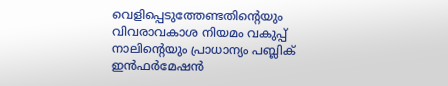വെളിപ്പെടുത്തേണ്ടതിന്റെയും വിവരാവകാശ നിയമം വകുപ്പ് നാലിന്റെയും പ്രാധാന്യം പബ്ലിക് ഇന്‍ഫര്‍മേഷന്‍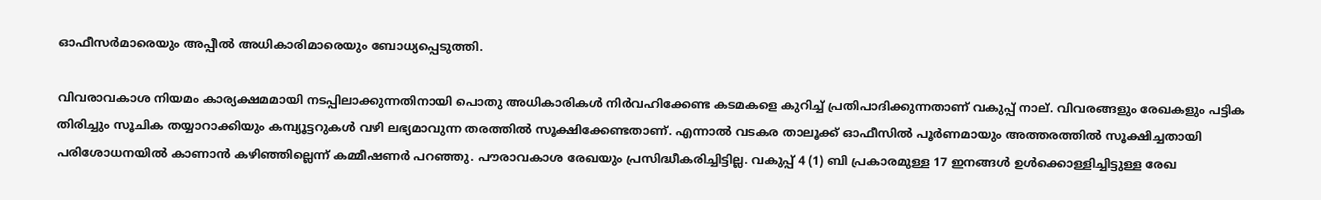ഓഫീസര്‍മാരെയും അപ്പീല്‍ അധികാരിമാരെയും ബോധ്യപ്പെടുത്തി.

വിവരാവകാശ നിയമം കാര്യക്ഷമമായി നടപ്പിലാക്കുന്നതിനായി പൊതു അധികാരികള്‍ നിര്‍വഹിക്കേണ്ട കടമകളെ കുറിച്ച് പ്രതിപാദിക്കുന്നതാണ് വകുപ്പ് നാല്. വിവരങ്ങളും രേഖകളും പട്ടിക തിരിച്ചും സൂചിക തയ്യാറാക്കിയും കമ്പ്യൂട്ടറുകള്‍ വഴി ലഭ്യമാവുന്ന തരത്തില്‍ സൂക്ഷിക്കേണ്ടതാണ്. എന്നാല്‍ വടകര താലൂക്ക് ഓഫീസില്‍ പൂര്‍ണമായും അത്തരത്തില്‍ സൂക്ഷിച്ചതായി പരിശോധനയില്‍ കാണാന്‍ കഴിഞ്ഞില്ലെന്ന് കമ്മീഷണര്‍ പറഞ്ഞു. പൗരാവകാശ രേഖയും പ്രസിദ്ധീകരിച്ചിട്ടില്ല. വകുപ്പ് 4 (1) ബി പ്രകാരമുള്ള 17 ഇനങ്ങള്‍ ഉള്‍ക്കൊള്ളിച്ചിട്ടുള്ള രേഖ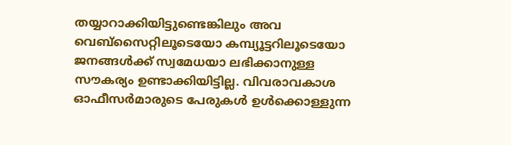തയ്യാറാക്കിയിട്ടുണ്ടെങ്കിലും അവ വെബ്‌സൈറ്റിലൂടെയോ കമ്പ്യൂട്ടറിലൂടെയോ ജനങ്ങള്‍ക്ക് സ്വമേധയാ ലഭിക്കാനുള്ള സൗകര്യം ഉണ്ടാക്കിയിട്ടില്ല. വിവരാവകാശ ഓഫീസര്‍മാരുടെ പേരുകള്‍ ഉള്‍ക്കൊള്ളുന്ന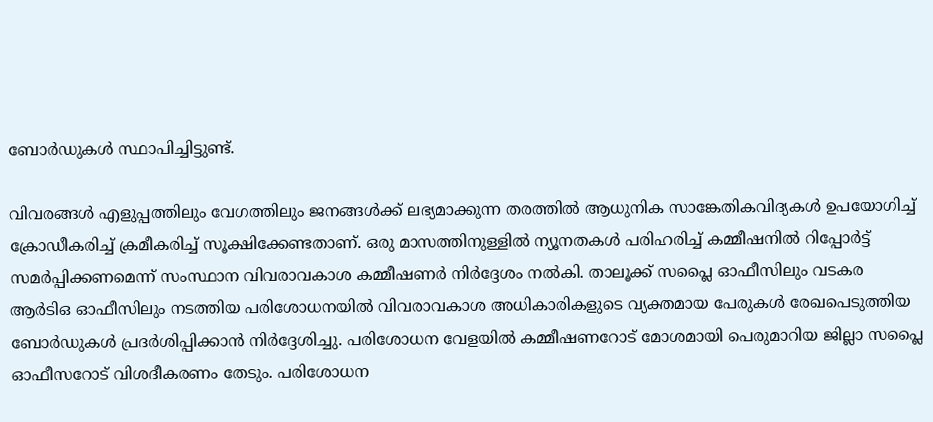ബോര്‍ഡുകള്‍ സ്ഥാപിച്ചിട്ടുണ്ട്.

വിവരങ്ങള്‍ എളുപ്പത്തിലും വേഗത്തിലും ജനങ്ങള്‍ക്ക് ലഭ്യമാക്കുന്ന തരത്തില്‍ ആധുനിക സാങ്കേതികവിദ്യകള്‍ ഉപയോഗിച്ച് ക്രോഡീകരിച്ച് ക്രമീകരിച്ച് സൂക്ഷിക്കേണ്ടതാണ്. ഒരു മാസത്തിനുള്ളില്‍ ന്യൂനതകള്‍ പരിഹരിച്ച് കമ്മീഷനില്‍ റിപ്പോര്‍ട്ട് സമര്‍പ്പിക്കണമെന്ന് സംസ്ഥാന വിവരാവകാശ കമ്മീഷണര്‍ നിര്‍ദ്ദേശം നല്‍കി. താലൂക്ക് സപ്ലൈ ഓഫീസിലും വടകര ആര്‍ടിഒ ഓഫീസിലും നടത്തിയ പരിശോധനയില്‍ വിവരാവകാശ അധികാരികളുടെ വ്യക്തമായ പേരുകള്‍ രേഖപെടുത്തിയ ബോര്‍ഡുകള്‍ പ്രദര്‍ശിപ്പിക്കാന്‍ നിര്‍ദ്ദേശിച്ചു. പരിശോധന വേളയില്‍ കമ്മീഷണറോട് മോശമായി പെരുമാറിയ ജില്ലാ സപ്ലൈ ഓഫീസറോട് വിശദീകരണം തേടും. പരിശോധന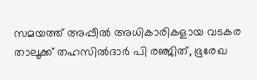സമയത്ത് അപ്പീല്‍ അധികാരികളായ വടകര താലൂക്ക് തഹസില്‍ദാര്‍ പി രഞ്ജിത്, ഭൂരേഖ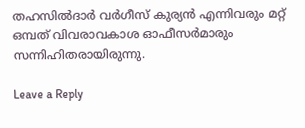തഹസില്‍ദാര്‍ വര്‍ഗീസ് കുര്യന്‍ എന്നിവരും മറ്റ് ഒമ്പത് വിവരാവകാശ ഓഫീസര്‍മാരും സന്നിഹിതരായിരുന്നു.

Leave a Reply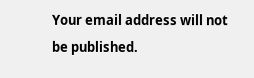Your email address will not be published.